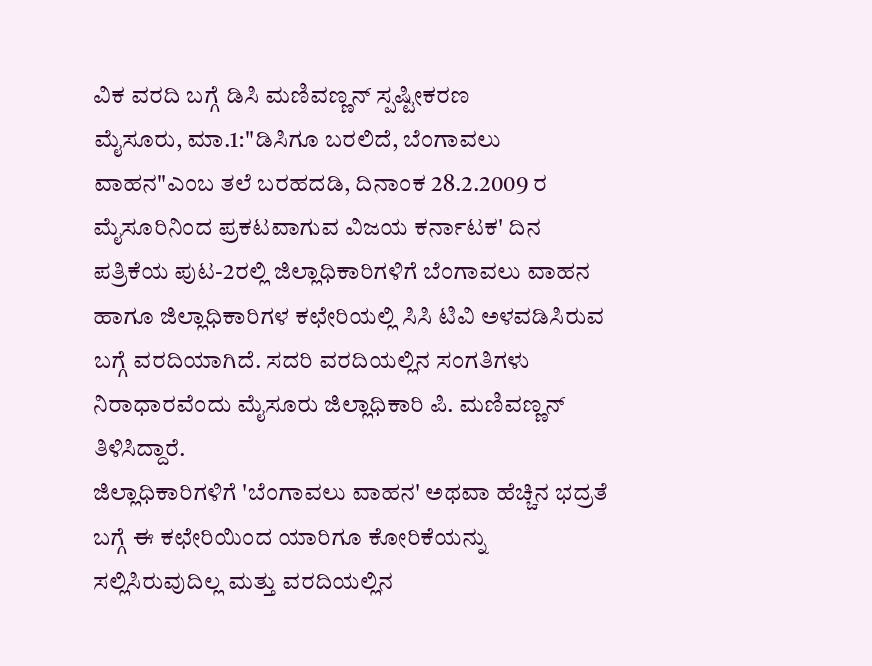ವಿಕ ವರದಿ ಬಗ್ಗೆ ಡಿಸಿ ಮಣಿವಣ್ಣನ್ ಸ್ಪಷ್ಟೀಕರಣ
ಮೈಸೂರು, ಮಾ.1:"ಡಿಸಿಗೂ ಬರಲಿದೆ, ಬೆಂಗಾವಲು ವಾಹನ"ಎಂಬ ತಲೆ ಬರಹದಡಿ, ದಿನಾಂಕ 28.2.2009 ರ ಮೈಸೂರಿನಿಂದ ಪ್ರಕಟವಾಗುವ ವಿಜಯ ಕರ್ನಾಟಕ' ದಿನ ಪತ್ರಿಕೆಯ ಪುಟ-2ರಲ್ಲಿ ಜಿಲ್ಲಾಧಿಕಾರಿಗಳಿಗೆ ಬೆಂಗಾವಲು ವಾಹನ ಹಾಗೂ ಜಿಲ್ಲಾಧಿಕಾರಿಗಳ ಕಛೇರಿಯಲ್ಲಿ ಸಿಸಿ ಟಿವಿ ಅಳವಡಿಸಿರುವ ಬಗ್ಗೆ ವರದಿಯಾಗಿದೆ. ಸದರಿ ವರದಿಯಲ್ಲಿನ ಸಂಗತಿಗಳು ನಿರಾಧಾರವೆಂದು ಮೈಸೂರು ಜಿಲ್ಲಾಧಿಕಾರಿ ಪಿ. ಮಣಿವಣ್ಣನ್ ತಿಳಿಸಿದ್ದಾರೆ.
ಜಿಲ್ಲಾಧಿಕಾರಿಗಳಿಗೆ 'ಬೆಂಗಾವಲು ವಾಹನ' ಅಥವಾ ಹೆಚ್ಚಿನ ಭದ್ರತೆ ಬಗ್ಗೆ ಈ ಕಛೇರಿಯಿಂದ ಯಾರಿಗೂ ಕೋರಿಕೆಯನ್ನು ಸಲ್ಲಿಸಿರುವುದಿಲ್ಲ ಮತ್ತು ವರದಿಯಲ್ಲಿನ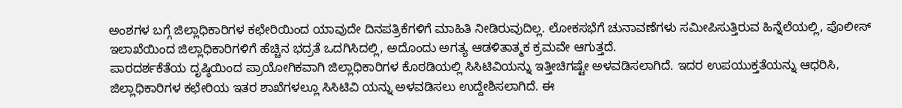ಅಂಶಗಳ ಬಗ್ಗೆ ಜಿಲ್ಲಾಧಿಕಾರಿಗಳ ಕಛೇರಿಯಿಂದ ಯಾವುದೇ ದಿನಪತ್ರಿಕೆಗಳಿಗೆ ಮಾಹಿತಿ ನೀಡಿರುವುದಿಲ್ಲ. ಲೋಕಸಭೆಗೆ ಚುನಾವಣೆಗಳು ಸಮೀಪಿಸುತ್ತಿರುವ ಹಿನ್ನೆಲೆಯಲ್ಲಿ, ಪೊಲೀಸ್ ಇಲಾಖೆಯಿಂದ ಜಿಲ್ಲಾಧಿಕಾರಿಗಳಿಗೆ ಹೆಚ್ಚಿನ ಭದ್ರತೆ ಒದಗಿಸಿದಲ್ಲಿ, ಅದೊಂದು ಅಗತ್ಯ ಆಡಳಿತಾತ್ಮಕ ಕ್ರಮವೇ ಆಗುತ್ತದೆ.
ಪಾರದರ್ಶಕೆತೆಯ ದೃಷ್ಠಿಯಿಂದ ಪ್ರಾಯೋಗಿಕವಾಗಿ ಜಿಲ್ಲಾಧಿಕಾರಿಗಳ ಕೊಠಡಿಯಲ್ಲಿ ಸಿಸಿಟಿವಿಯನ್ನು ಇತ್ತೀಚಿಗಷ್ಟೇ ಅಳವಡಿಸಲಾಗಿದೆ. ಇದರ ಉಪಯುಕ್ತತೆಯನ್ನು ಆಧರಿಸಿ, ಜಿಲ್ಲಾಧಿಕಾರಿಗಳ ಕಛೇರಿಯ ಇತರ ಶಾಖೆಗಳಲ್ಲೂ ಸಿಸಿಟಿವಿ ಯನ್ನು ಅಳವಡಿಸಲು ಉದ್ದೇಶಿಸಲಾಗಿದೆ. ಈ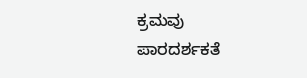ಕ್ರಮವು ಪಾರದರ್ಶಕತೆ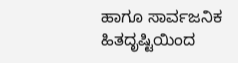ಹಾಗೂ ಸಾರ್ವಜನಿಕ ಹಿತದೃಷ್ಟಿಯಿಂದ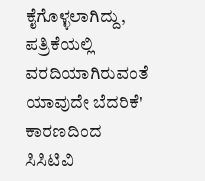ಕೈಗೊಳ್ಳಲಾಗಿದ್ದು, ಪತ್ರಿಕೆಯಲ್ಲಿ ವರದಿಯಾಗಿರುವಂತೆ ಯಾವುದೇ ಬೆದರಿಕೆ' ಕಾರಣದಿಂದ ಸಿಸಿಟಿವಿ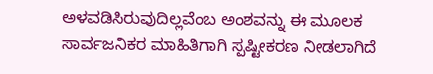ಅಳವಡಿಸಿರುವುದಿಲ್ಲವೆಂಬ ಅಂಶವನ್ನು ಈ ಮೂಲಕ ಸಾರ್ವಜನಿಕರ ಮಾಹಿತಿಗಾಗಿ ಸ್ಪಷ್ಟೀಕರಣ ನೀಡಲಾಗಿದೆ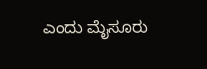ಎಂದು ಮೈಸೂರು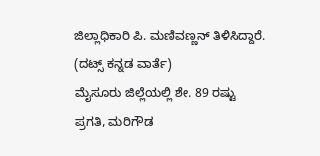ಜಿಲ್ಲಾಧಿಕಾರಿ ಪಿ. ಮಣಿವಣ್ಣನ್ ತಿಳಿಸಿದ್ದಾರೆ.
(ದಟ್ಸ್ ಕನ್ನಡ ವಾರ್ತೆ)
ಮೈಸೂರು ಜಿಲ್ಲೆಯಲ್ಲಿ ಶೇ. 89 ರಷ್ಟು ಪ್ರಗತಿ, ಮರಿಗೌಡ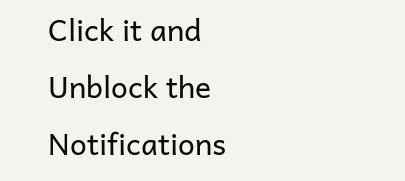Click it and Unblock the Notifications